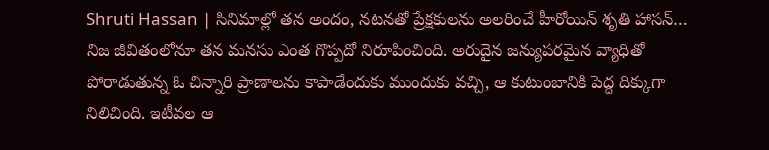Shruti Hassan | సినిమాల్లో తన అందం, నటనతో ప్రేక్షకులను అలరించే హీరోయిన్ శృతి హాసన్… నిజ జీవితంలోనూ తన మనసు ఎంత గొప్పదో నిరూపించింది. అరుదైన జన్యుపరమైన వ్యాధితో పోరాడుతున్న ఓ చిన్నారి ప్రాణాలను కాపాడేందుకు ముందుకు వచ్చి, ఆ కుటుంబానికి పెద్ద దిక్కుగా నిలిచింది. ఇటీవల ఆ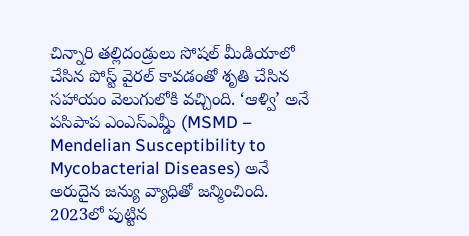చిన్నారి తల్లిదండ్రులు సోషల్ మీడియాలో చేసిన పోస్ట్ వైరల్ కావడంతో శృతి చేసిన సహాయం వెలుగులోకి వచ్చింది. ‘ఆళ్వి’ అనే పసిపాప ఎంఎస్ఎమ్డీ (MSMD – Mendelian Susceptibility to Mycobacterial Diseases) అనే అరుదైన జన్యు వ్యాధితో జన్మించింది. 2023లో పుట్టిన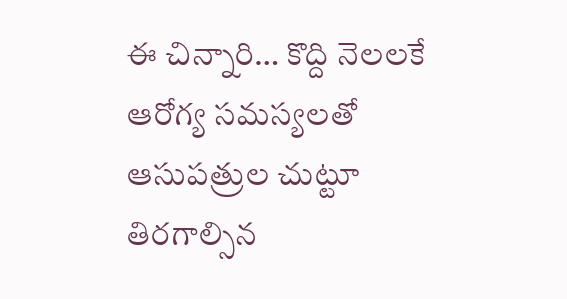ఈ చిన్నారి… కొద్ది నెలలకే ఆరోగ్య సమస్యలతో ఆసుపత్రుల చుట్టూ తిరగాల్సిన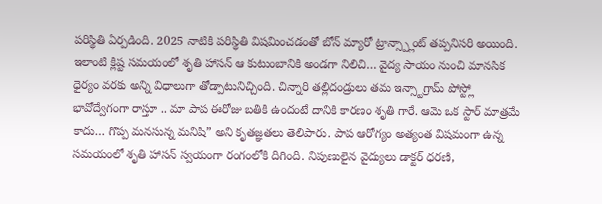పరిస్థితి ఏర్పడింది. 2025 నాటికి పరిస్థితి విషమించడంతో బోన్ మ్యారో ట్రాన్స్ప్లాంట్ తప్పనిసరి అయింది.
ఇలాంటి క్లిష్ట సమయంలో శృతి హాసన్ ఆ కుటుంబానికి అండగా నిలిచి… వైద్య సాయం నుంచి మానసిక ధైర్యం వరకు అన్ని విధాలుగా తోడ్పాటునిచ్చింది. చిన్నారి తల్లిదండ్రులు తమ ఇన్స్టాగ్రామ్ పోస్ట్లో భావోద్వేగంగా రాస్తూ .. మా పాప ఈరోజు బతికి ఉందంటే దానికి కారణం శృతి గారే. ఆమె ఒక స్టార్ మాత్రమే కాదు… గొప్ప మనసున్న మనిషి” అని కృతజ్ఞతలు తెలిపారు. పాప ఆరోగ్యం అత్యంత విషమంగా ఉన్న సమయంలో శృతి హాసన్ స్వయంగా రంగంలోకి దిగింది. నిపుణులైన వైద్యులు డాక్టర్ ధరణి,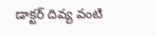డాక్టర్ దివ్య వంటి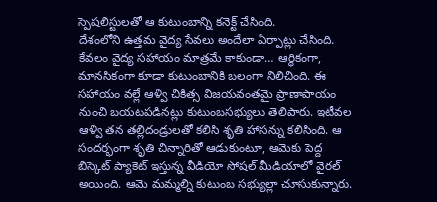స్పెషలిస్టులతో ఆ కుటుంబాన్ని కనెక్ట్ చేసింది.
దేశంలోని ఉత్తమ వైద్య సేవలు అందేలా ఏర్పాట్లు చేసింది. కేవలం వైద్య సహాయం మాత్రమే కాకుండా… ఆర్థికంగా, మానసికంగా కూడా కుటుంబానికి బలంగా నిలిచింది. ఈ సహాయం వల్లే ఆళ్వి చికిత్స విజయవంతమై ప్రాణాపాయం నుంచి బయటపడినట్లు కుటుంబసభ్యులు తెలిపారు. ఇటీవల ఆళ్వి తన తల్లిదండ్రులతో కలిసి శృతి హాసన్ను కలిసింది. ఆ సందర్భంగా శృతి చిన్నారితో ఆడుకుంటూ, ఆమెకు పెద్ద బిస్కెట్ ప్యాకెట్ ఇస్తున్న వీడియో సోషల్ మీడియాలో వైరల్ అయింది. ఆమె మమ్మల్ని కుటుంబ సభ్యుల్లా చూసుకున్నారు.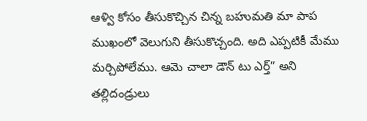ఆళ్వి కోసం తీసుకొచ్చిన చిన్న బహుమతి మా పాప ముఖంలో వెలుగుని తీసుకొచ్చంది. అది ఎప్పటికీ మేము మర్చిపోలేము. ఆమె చాలా డౌన్ టు ఎర్త్” అని తల్లిదండ్రులు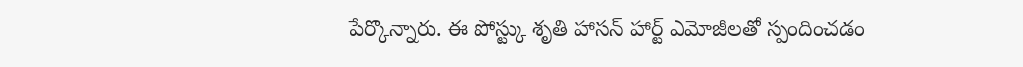పేర్కొన్నారు. ఈ పోస్ట్కు శృతి హాసన్ హార్ట్ ఎమోజీలతో స్పందించడం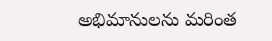అభిమానులను మరింత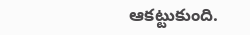ఆకట్టుకుంది.